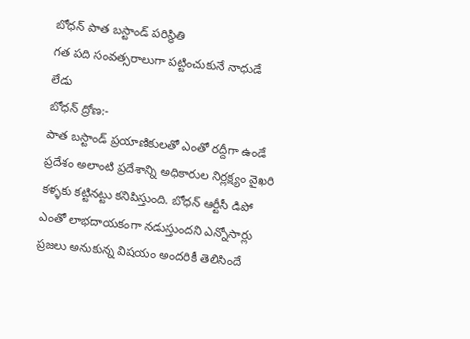బోధన్ పాత బస్టాండ్ పరిస్థితి
గత పది సంవత్సరాలుగా పట్టించుకునే నాధుడే లేడు
బోధన్ ద్రోణ:-
పాత బస్టాండ్ ప్రయాణికులతో ఎంతో రద్దీగా ఉండే ప్రదేశం అలాంటి ప్రదేశాన్ని అధికారుల నిర్లక్ష్యం వైఖరి కళ్ళకు కట్టినట్టు కనిపిస్తుంది. బోధన్ ఆర్టీసీ డిపో ఎంతో లాభదాయకంగా నడుస్తుందని ఎన్నోసార్లు ప్రజలు అనుకున్న విషయం అందరికీ తెలిసిందే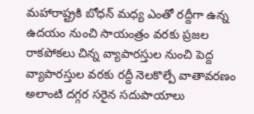మహారాష్ట్రకి బోధన్ మధ్య ఎంతో రద్దీగా ఉన్న ఉదయం నుంచి సాయంత్రం వరకు ప్రజల రాకపోకలు చిన్న వ్యాపారస్తుల నుంచి పెద్ద వ్యాపారస్తుల వరకు రద్దీ నెలకొల్పే వాతావరణం అలాంటి దగ్గర సరైన సదుపాయాలు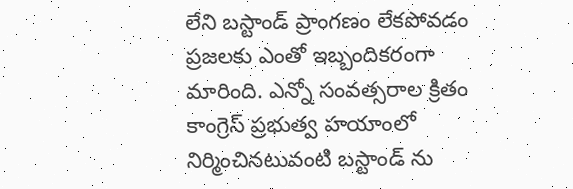లేని బస్టాండ్ ప్రాంగణం లేకపోవడం ప్రజలకు ఎంతో ఇబ్బందికరంగా మారింది. ఎన్నో సంవత్సరాల క్రితం కాంగ్రెస్ ప్రభుత్వ హయాంలో నిర్మించినటువంటి బస్టాండ్ ను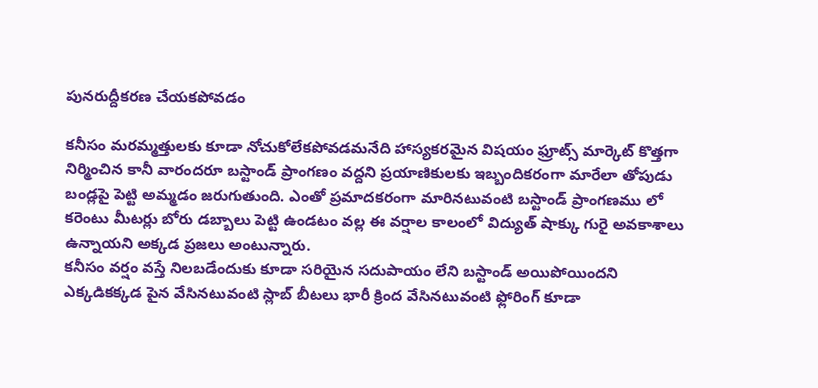పునరుద్దీకరణ చేయకపోవడం

కనీసం మరమ్మత్తులకు కూడా నోచుకోలేకపోవడమనేది హాస్యకరమైన విషయం ఫ్రూట్స్ మార్కెట్ కొత్తగా నిర్మించిన కానీ వారందరూ బస్టాండ్ ప్రాంగణం వద్దని ప్రయాణికులకు ఇబ్బందికరంగా మారేలా తోపుడు బండ్లపై పెట్టి అమ్మడం జరుగుతుంది. ఎంతో ప్రమాదకరంగా మారినటువంటి బస్టాండ్ ప్రాంగణము లో కరెంటు మీటర్లు బోరు డబ్బాలు పెట్టి ఉండటం వల్ల ఈ వర్షాల కాలంలో విద్యుత్ షాక్కు గురై అవకాశాలు ఉన్నాయని అక్కడ ప్రజలు అంటున్నారు.
కనీసం వర్షం వస్తే నిలబడేందుకు కూడా సరియైన సదుపాయం లేని బస్టాండ్ అయిపోయిందని ఎక్కడికక్కడ పైన వేసినటువంటి స్లాబ్ బీటలు భారీ క్రింద వేసినటువంటి ఫ్లోరింగ్ కూడా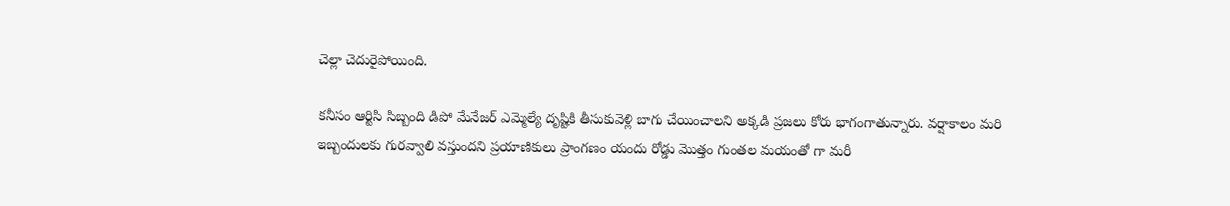చెల్లా చెదురైపోయింది.

కనీసం ఆర్టిసి సిబ్బంది డిపో మేనేజర్ ఎమ్మెల్యే దృష్టికి తీసుకువెళ్లి బాగు చేయించాలని అక్కడి ప్రజలు కోరు భాగంగాతున్నారు. వర్షాకాలం మరి ఇబ్బందులకు గురవ్వాలి వస్తుందని ప్రయాణికులు ప్రాంగణం యందు రోడ్డు మొత్తం గుంతల మయంతో గా మరీ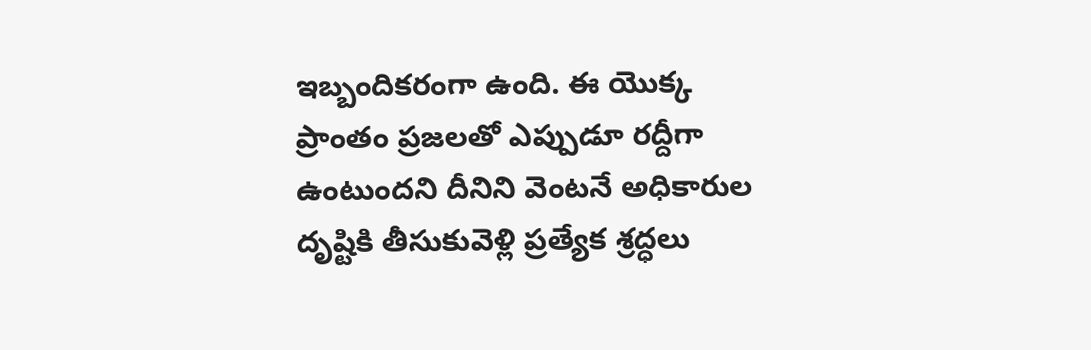ఇబ్బందికరంగా ఉంది. ఈ యొక్క ప్రాంతం ప్రజలతో ఎప్పుడూ రద్దీగా ఉంటుందని దీనిని వెంటనే అధికారుల దృష్టికి తీసుకువెళ్లి ప్రత్యేక శ్రద్ధలు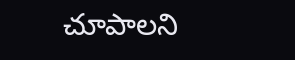చూపాలని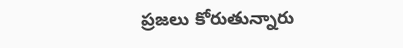ప్రజలు కోరుతున్నారు